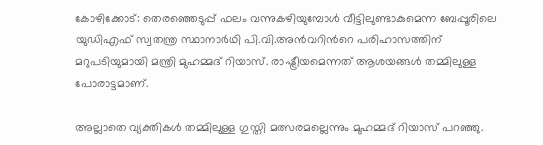കോഴിക്കോട്: തെരഞ്ഞെടുപ്പ് ഫലം വന്നുകഴിയുമ്പോള്‍ വീട്ടിലുണ്ടാകുമെന്ന ബേപ്പൂരിലെ യുഡിഎഫ് സ്വതന്ത്ര സ്ഥാനാര്‍ഥി പി.വി.അന്‍വറിന്‍റെ പരിഹാസത്തിന് മറുപടിയുമായി മന്ത്രി മുഹമ്മദ് റിയാസ്. രാഷ്ട്രീയമെന്നത് ആശയങ്ങൾ തമ്മിലുള്ള പോരാട്ടമാണ്.

അല്ലാതെ വ്യക്തികള്‍ തമ്മിലുള്ള ഗുസ്തി മത്സരമല്ലെന്നും മുഹമ്മദ് റിയാസ് പറഞ്ഞു.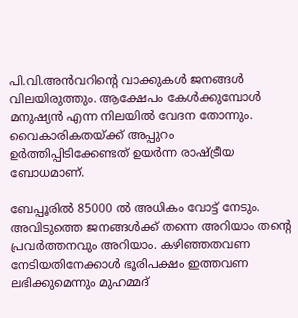പി.വി.അൻവറിന്‍റെ വാക്കുകൾ ജനങ്ങൾ വിലയിരുത്തും. ആക്ഷേപം കേള്‍ക്കുമ്പോള്‍ മനുഷ്യന്‍ എന്ന നിലയില്‍ വേദന തോന്നും. വൈകാരികതയ്ക്ക് അപ്പുറം ഉര്‍ത്തിപ്പിടിക്കേണ്ടത് ഉയര്‍ന്ന രാഷ്ട്രീയ ബോധമാണ്.

ബേപ്പൂരിൽ 85000 ൽ അധികം വോട്ട് നേടും. അവിടുത്തെ ജനങ്ങൾക്ക് തന്നെ അറിയാം തന്‍റെ പ്രവർത്തനവും അറിയാം. കഴിഞ്ഞതവണ നേടിയതിനേക്കാൾ ഭൂരിപക്ഷം ഇത്തവണ ലഭിക്കുമെന്നും മുഹമ്മദ്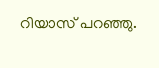റിയാസ് പറഞ്ഞു.